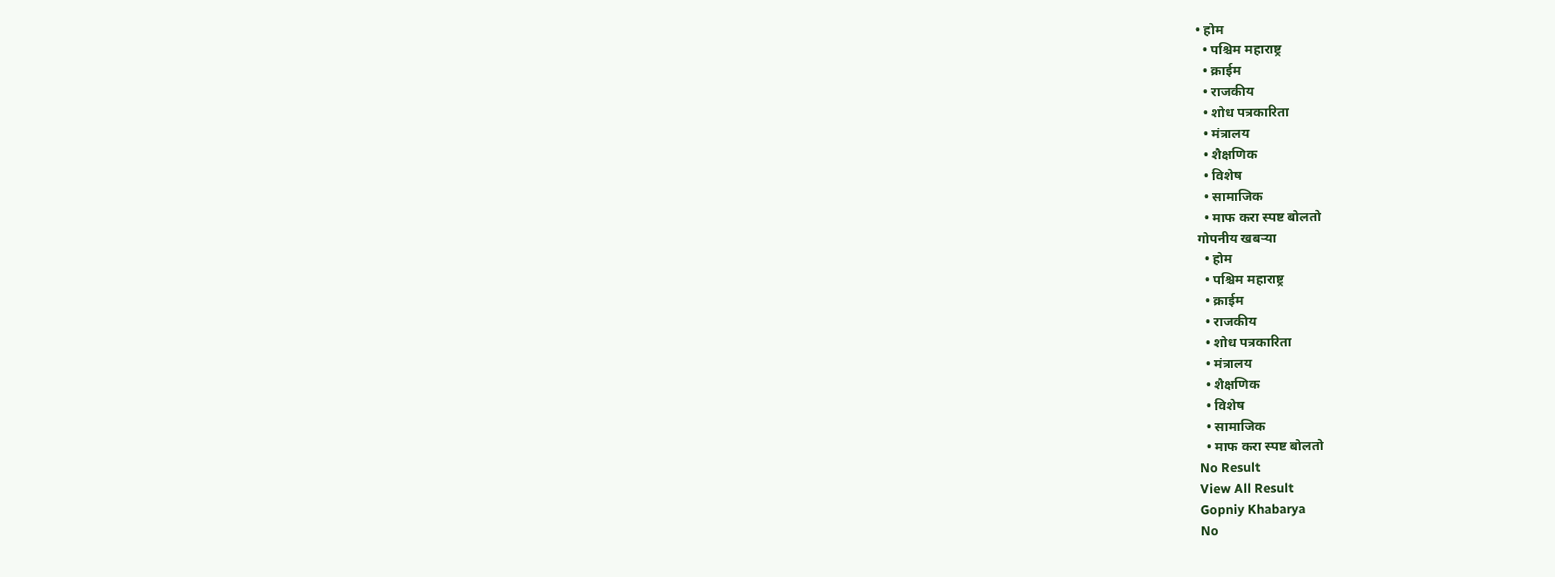• होम
  • पश्चिम महाराष्ट्र
  • क्राईम
  • राजकीय
  • शोध पत्रकारिता
  • मंत्रालय
  • शैक्षणिक
  • विशेष
  • सामाजिक
  • माफ करा स्पष्ट बोलतो
गोपनीय खबऱ्या
  • होम
  • पश्चिम महाराष्ट्र
  • क्राईम
  • राजकीय
  • शोध पत्रकारिता
  • मंत्रालय
  • शैक्षणिक
  • विशेष
  • सामाजिक
  • माफ करा स्पष्ट बोलतो
No Result
View All Result
Gopniy Khabarya
No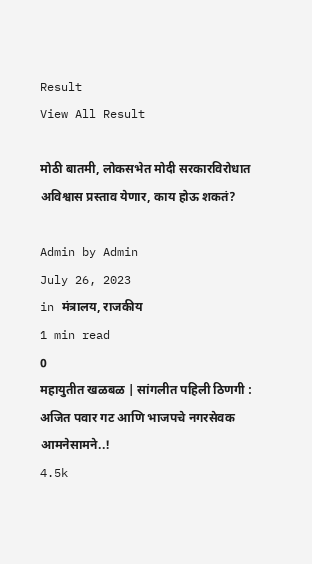Result
View All Result

मोठी बातमी, लोकसभेत मोदी सरकारविरोधात अविश्वास प्रस्ताव येणार, काय होऊ शकतं?

Admin by Admin
July 26, 2023
in मंत्रालय, राजकीय
1 min read
0
महायुतीत खळबळ | सांगलीत पहिली ठिणगी : अजित पवार गट आणि भाजपचे नगरसेवक आमनेसामने..!
4.5k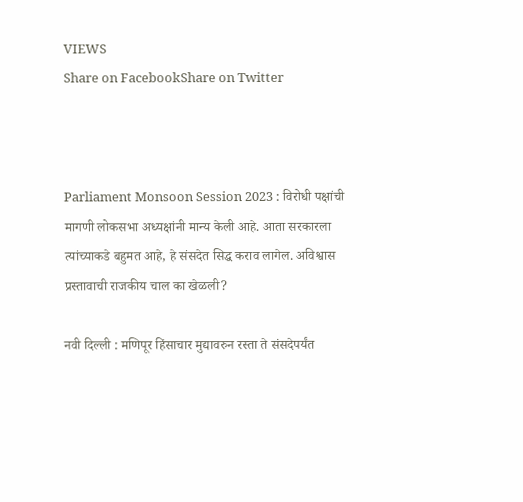VIEWS
Share on FacebookShare on Twitter



Parliament Monsoon Session 2023 : विरोधी पक्षांची मागणी लोकसभा अध्यक्षांनी मान्य केली आहे. आता सरकारला त्यांच्याकडे बहुमत आहे, हे संसदेत सिद्ध कराव लागेल. अविश्वास प्रस्तावाची राजकीय चाल का खेळली?

नवी दिल्ली : मणिपूर हिंसाचार मुद्यावरुन रस्ता ते संसदेपर्यंत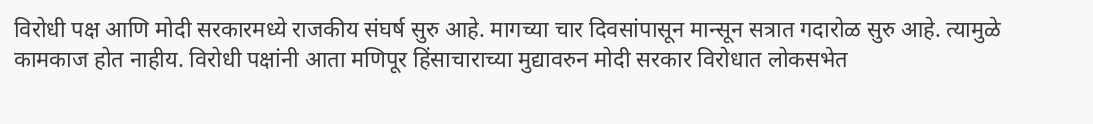विरोधी पक्ष आणि मोदी सरकारमध्ये राजकीय संघर्ष सुरु आहे. मागच्या चार दिवसांपासून मान्सून सत्रात गदारोळ सुरु आहे. त्यामुळे कामकाज होत नाहीय. विरोधी पक्षांनी आता मणिपूर हिंसाचाराच्या मुद्यावरुन मोदी सरकार विरोधात लोकसभेत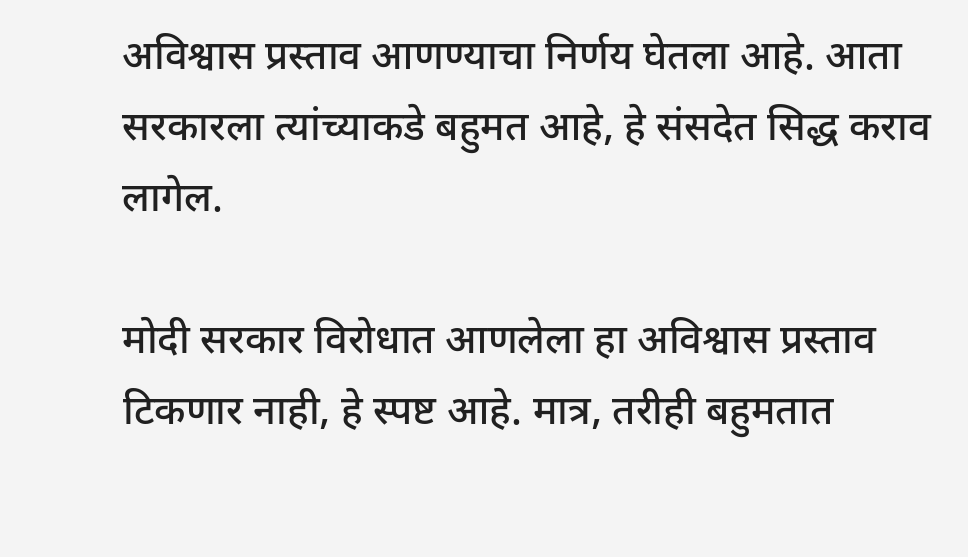अविश्वास प्रस्ताव आणण्याचा निर्णय घेतला आहे. आता सरकारला त्यांच्याकडे बहुमत आहे, हे संसदेत सिद्ध कराव लागेल.

मोदी सरकार विरोधात आणलेला हा अविश्वास प्रस्ताव टिकणार नाही, हे स्पष्ट आहे. मात्र, तरीही बहुमतात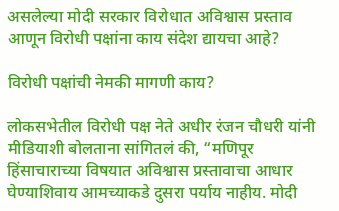असलेल्या मोदी सरकार विरोधात अविश्वास प्रस्ताव आणून विरोधी पक्षांना काय संदेश द्यायचा आहे?

विरोधी पक्षांची नेमकी मागणी काय?

लोकसभेतील विरोधी पक्ष नेते अधीर रंजन चौधरी यांनी मीडियाशी बोलताना सांगितलं की, “मणिपूर हिंसाचाराच्या विषयात अविश्वास प्रस्तावाचा आधार घेण्याशिवाय आमच्याकडे दुसरा पर्याय नाहीय. मोदी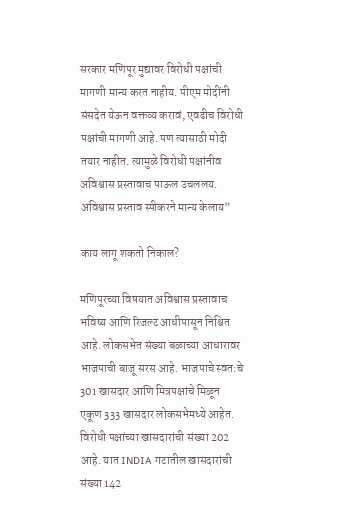सरकार मणिपूर मुद्यावर विरोधी पक्षांची मागणी मान्य करत नाहीय. पीएम मोदींनी संसदेत येऊन वक्तव्य करावं, एवढीच विरोधी पक्षांची मागणी आहे. पण त्यासाठी मोदी तयार नाहीत. त्यामुळे विरोधी पक्षांनीव अविश्वास प्रस्तावाच पाऊल उचललय. अविश्वास प्रस्ताव स्पीकरने मान्य केलाय”

काय लागू शकतो निकाल?

मणिपूरच्या विषयात अविश्वास प्रस्तावाच भविष्य आणि रिजल्ट आधीपासून निश्चित आहे. लोकसभेत संख्या बळाच्या आधारावर भाजपाची बाजू सरस आहे. भाजपाचे स्वत:चे 301 खासदार आणि मित्रपक्षांचे मिळून एकूण 333 खासदार लोकसभेमध्ये आहेत. विरोधी पक्षांच्या खासदारांची संख्या 202 आहे. यात INDIA गटातील खासदारांची संख्या 142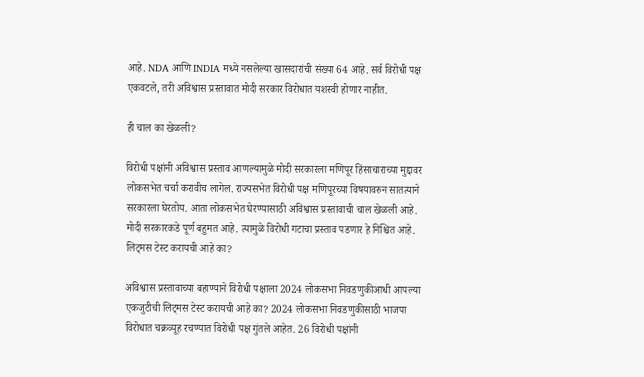आहे. NDA आणि INDIA मध्ये नसलेल्या खासदारांची संख्या 64 आहे. सर्व विरोधी पक्ष एकवटले, तरी अविश्वास प्रस्तावात मोदी सरकार विरोधात यशस्वी होणार नाहीत.

ही चाल का खेळली?

विरोधी पक्षांनी अविश्वास प्रस्ताव आणल्यामुळे मोदी सरकारला मणिपूर हिंसाचाराच्या मुद्दावर लोकसभेत चर्चा करावीच लागेल. राज्यसभेत विरोधी पक्ष मणिपूरच्या विषयावरुन सातत्याने सरकारला घेरतोय. आता लोकसभेत घेरण्यासाठी अविश्वास प्रस्तावाची चाल खेळली आहे. मोदी सरकारकडे पूर्ण बहुमत आहे. त्यामुळे विरोधी गटाचा प्रस्ताव पडणार हे निश्चित आहे. लिट्मस टेस्ट करायची आहे का?

अविश्वास प्रस्तावाच्या बहाण्याने विरोधी पक्षाला 2024 लोकसभा निवडणुकीआधी आपल्या एकजुटीची लिट्मस टेस्ट करायची आहे का? 2024 लोकसभा निवडणुकीसाठी भाजपा विरोधात चक्रव्यूह रचण्यात विरोधी पक्ष गुंतले आहेत. 26 विरोधी पक्षांनी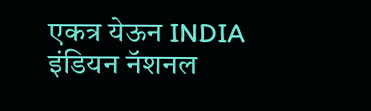एकत्र येऊन INDIA इंडियन नॅशनल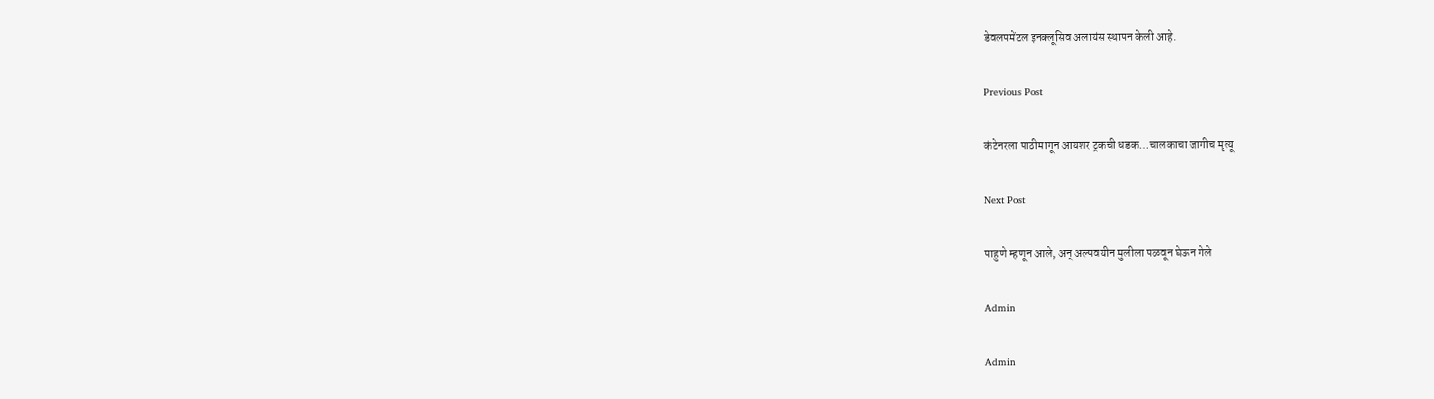डेवलपमेंटल इनक्लूसिव अलायंस स्थापन केली आहे.

Previous Post

कंटेनरला पाठीमागून आयशर ट्रकची धडक…चालकाचा जागीच मृत्यू

Next Post

पाहुणे म्हणून आले, अन् अल्पवयीन मुलीला पळवून घेऊन गेले

Admin

Admin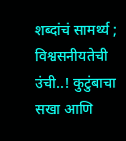शब्दांचं सामर्थ्य ; विश्वसनीयतेची उंची..! कुटुंबाचा सखा आणि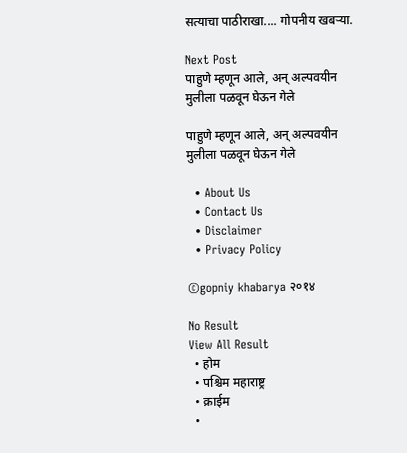सत्याचा पाठीराखा.... गोपनीय खबऱ्या.

Next Post
पाहुणे म्हणून आले, अन् अल्पवयीन मुलीला पळवून घेऊन गेले

पाहुणे म्हणून आले, अन् अल्पवयीन मुलीला पळवून घेऊन गेले

  • About Us
  • Contact Us
  • Disclaimer
  • Privacy Policy

©gopniy khabarya २०१४

No Result
View All Result
  • होम
  • पश्चिम महाराष्ट्र
  • क्राईम
  •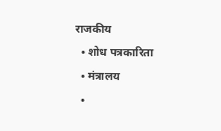राजकीय
  • शोध पत्रकारिता
  • मंत्रालय
  •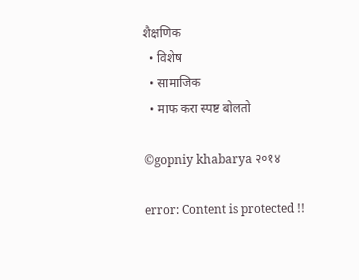शैक्षणिक
  • विशेष
  • सामाजिक
  • माफ करा स्पष्ट बोलतो

©gopniy khabarya २०१४

error: Content is protected !!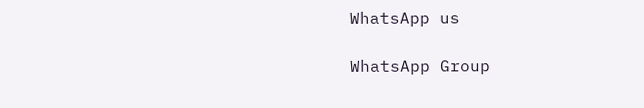WhatsApp us

WhatsApp Group